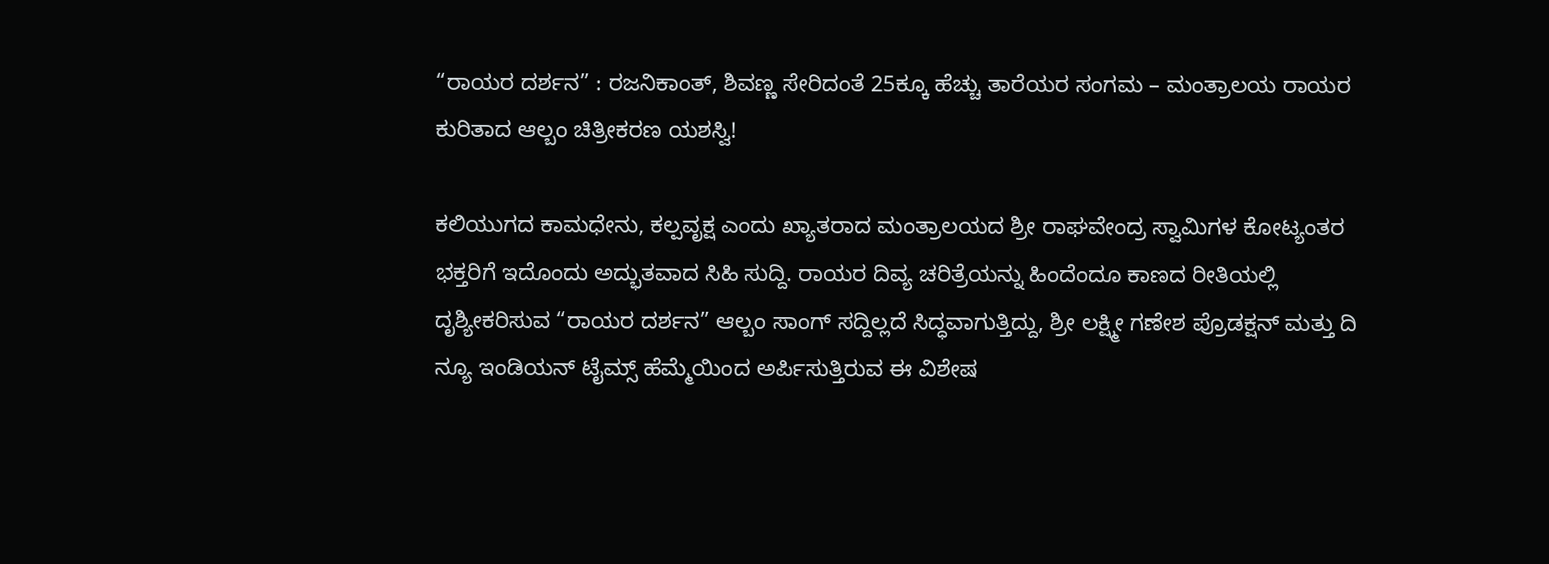“ರಾಯರ ದರ್ಶನ” : ರಜನಿಕಾಂತ್, ಶಿವಣ್ಣ ಸೇರಿದಂತೆ 25ಕ್ಕೂ ಹೆಚ್ಚು ತಾರೆಯರ ಸಂಗಮ – ಮಂತ್ರಾಲಯ ರಾಯರ ಕುರಿತಾದ ಆಲ್ಬಂ ಚಿತ್ರೀಕರಣ ಯಶಸ್ವಿ!

ಕಲಿಯುಗದ ಕಾಮಧೇನು, ಕಲ್ಪವೃಕ್ಷ ಎಂದು ಖ್ಯಾತರಾದ ಮಂತ್ರಾಲಯದ ಶ್ರೀ ರಾಘವೇಂದ್ರ ಸ್ವಾಮಿಗಳ ಕೋಟ್ಯಂತರ ಭಕ್ತರಿಗೆ ಇದೊಂದು ಅದ್ಭುತವಾದ ಸಿಹಿ ಸುದ್ದಿ. ರಾಯರ ದಿವ್ಯ ಚರಿತ್ರೆಯನ್ನು ಹಿಂದೆಂದೂ ಕಾಣದ ರೀತಿಯಲ್ಲಿ ದೃಶ್ಯೀಕರಿಸುವ “ರಾಯರ ದರ್ಶನ” ಆಲ್ಬಂ ಸಾಂಗ್ ಸದ್ದಿಲ್ಲದೆ ಸಿದ್ಧವಾಗುತ್ತಿದ್ದು, ಶ್ರೀ ಲಕ್ಷ್ಮೀ ಗಣೇಶ ಪ್ರೊಡಕ್ಷನ್ ಮತ್ತು ದಿ ನ್ಯೂ ಇಂಡಿಯನ್ ಟೈಮ್ಸ್ ಹೆಮ್ಮೆಯಿಂದ ಅರ್ಪಿಸುತ್ತಿರುವ ಈ ವಿಶೇಷ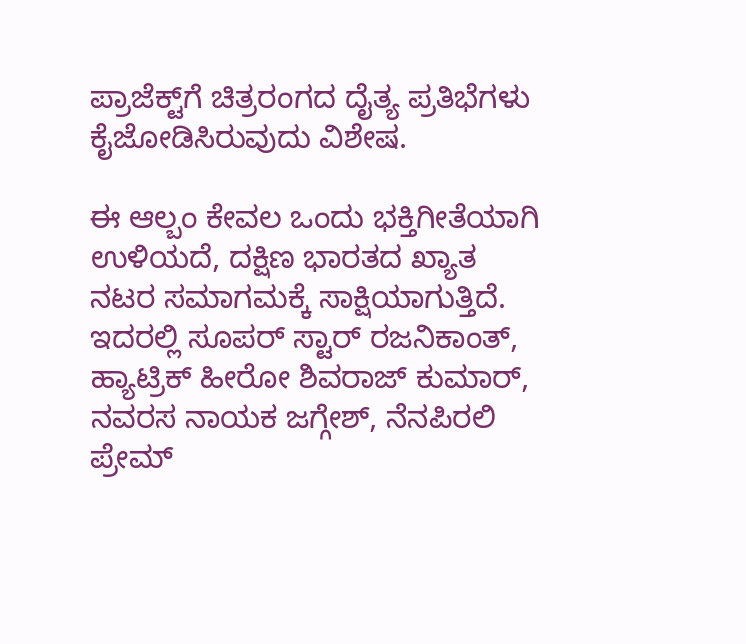ಪ್ರಾಜೆಕ್ಟ್‌ಗೆ ಚಿತ್ರರಂಗದ ದೈತ್ಯ ಪ್ರತಿಭೆಗಳು ಕೈಜೋಡಿಸಿರುವುದು ವಿಶೇಷ.

ಈ ಆಲ್ಬಂ ಕೇವಲ ಒಂದು ಭಕ್ತಿಗೀತೆಯಾಗಿ ಉಳಿಯದೆ, ದಕ್ಷಿಣ ಭಾರತದ ಖ್ಯಾತ ನಟರ ಸಮಾಗಮಕ್ಕೆ ಸಾಕ್ಷಿಯಾಗುತ್ತಿದೆ. ಇದರಲ್ಲಿ ಸೂಪರ್ ಸ್ಟಾರ್ ರಜನಿಕಾಂತ್, ಹ್ಯಾಟ್ರಿಕ್ ಹೀರೋ ಶಿವರಾಜ್ ಕುಮಾರ್, ನವರಸ ನಾಯಕ ಜಗ್ಗೇಶ್, ನೆನಪಿರಲಿ ಪ್ರೇಮ್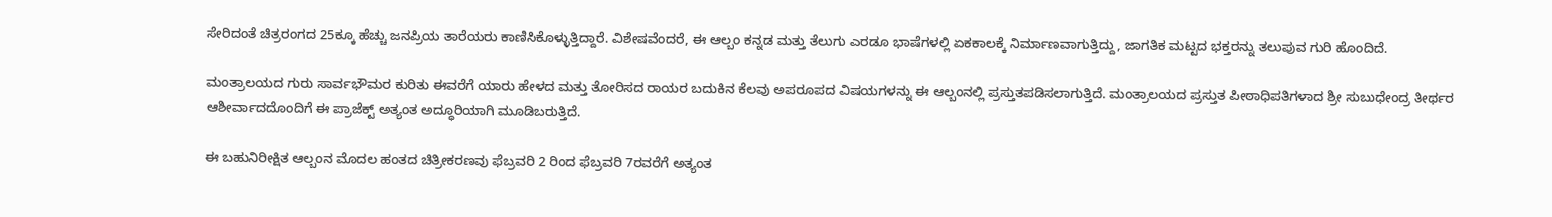ಸೇರಿದಂತೆ ಚಿತ್ರರಂಗದ 25ಕ್ಕೂ ಹೆಚ್ಚು ಜನಪ್ರಿಯ ತಾರೆಯರು ಕಾಣಿಸಿಕೊಳ್ಳುತ್ತಿದ್ದಾರೆ. ವಿಶೇಷವೆಂದರೆ, ಈ ಆಲ್ಬಂ ಕನ್ನಡ ಮತ್ತು ತೆಲುಗು ಎರಡೂ ಭಾಷೆಗಳಲ್ಲಿ ಏಕಕಾಲಕ್ಕೆ ನಿರ್ಮಾಣವಾಗುತ್ತಿದ್ದು, ಜಾಗತಿಕ ಮಟ್ಟದ ಭಕ್ತರನ್ನು ತಲುಪುವ ಗುರಿ ಹೊಂದಿದೆ.

ಮಂತ್ರಾಲಯದ ಗುರು ಸಾರ್ವಭೌಮರ ಕುರಿತು ಈವರೆಗೆ ಯಾರು ಹೇಳದ ಮತ್ತು ತೋರಿಸದ ರಾಯರ ಬದುಕಿನ ಕೆಲವು ಅಪರೂಪದ ವಿಷಯಗಳನ್ನು ಈ ಆಲ್ಬಂನಲ್ಲಿ ಪ್ರಸ್ತುತಪಡಿಸಲಾಗುತ್ತಿದೆ. ಮಂತ್ರಾಲಯದ ಪ್ರಸ್ತುತ ಪೀಠಾಧಿಪತಿಗಳಾದ ಶ್ರೀ ಸುಬುಧೇಂದ್ರ ತೀರ್ಥರ ಆಶೀರ್ವಾದದೊಂದಿಗೆ ಈ ಪ್ರಾಜೆಕ್ಟ್ ಅತ್ಯಂತ ಅದ್ಧೂರಿಯಾಗಿ ಮೂಡಿಬರುತ್ತಿದೆ.

ಈ ಬಹುನಿರೀಕ್ಷಿತ ಆಲ್ಬಂನ ಮೊದಲ ಹಂತದ ಚಿತ್ರೀಕರಣವು ಫೆಬ್ರವರಿ 2 ರಿಂದ ಫೆಬ್ರವರಿ 7ರವರೆಗೆ ಅತ್ಯಂತ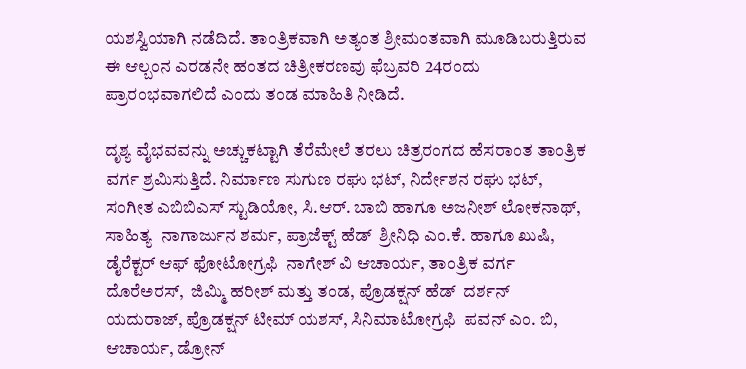ಯಶಸ್ವಿಯಾಗಿ ನಡೆದಿದೆ. ತಾಂತ್ರಿಕವಾಗಿ ಅತ್ಯಂತ ಶ್ರೀಮಂತವಾಗಿ ಮೂಡಿಬರುತ್ತಿರುವ ಈ ಆಲ್ಬಂನ ಎರಡನೇ ಹಂತದ ಚಿತ್ರೀಕರಣವು ಫೆಬ್ರವರಿ 24ರಂದು ಪ್ರಾರಂಭವಾಗಲಿದೆ ಎಂದು ತಂಡ ಮಾಹಿತಿ ನೀಡಿದೆ.

ದೃಶ್ಯ ವೈಭವವನ್ನು ಅಚ್ಚುಕಟ್ಟಾಗಿ ತೆರೆಮೇಲೆ ತರಲು ಚಿತ್ರರಂಗದ ಹೆಸರಾಂತ ತಾಂತ್ರಿಕ ವರ್ಗ ಶ್ರಮಿಸುತ್ತಿದೆ. ನಿರ್ಮಾಣ ಸುಗುಣ ರಘು ಭಟ್, ನಿರ್ದೇಶನ ರಘು ಭಟ್, ಸಂಗೀತ ಎಬಿಬಿಎಸ್ ಸ್ಟುಡಿಯೋ, ಸಿ.ಆರ್. ಬಾಬಿ ಹಾಗೂ ಅಜನೀಶ್ ಲೋಕನಾಥ್, ಸಾಹಿತ್ಯ  ನಾಗಾರ್ಜುನ ಶರ್ಮ, ಪ್ರಾಜೆಕ್ಟ್ ಹೆಡ್  ಶ್ರೀನಿಧಿ ಎಂ.ಕೆ. ಹಾಗೂ ಖುಷಿ, ಡೈರೆಕ್ಟರ್ ಆಫ್ ಫೋಟೋಗ್ರಫಿ  ನಾಗೇಶ್ ವಿ ಆಚಾರ್ಯ, ತಾಂತ್ರಿಕ ವರ್ಗ  ದೊರೆಅರಸ್,  ಜಿಮ್ಮಿ ಹರೀಶ್ ಮತ್ತು ತಂಡ, ಪ್ರೊಡಕ್ಷನ್ ಹೆಡ್  ದರ್ಶನ್ ಯದುರಾಜ್, ಪ್ರೊಡಕ್ಷನ್ ಟೀಮ್ ಯಶಸ್, ಸಿನಿಮಾಟೋಗ್ರಫಿ  ಪವನ್ ಎಂ. ಬಿ,  ಆಚಾರ್ಯ, ಡ್ರೋನ್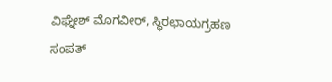ವಿಘ್ನೇಶ್ ಮೊಗವೀರ್, ಸ್ಥಿರಛಾಯಗ್ರಹಣ ಸಂಪತ್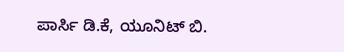ಪಾರ್ಸಿ ಡಿ.ಕೆ, ಯೂನಿಟ್ ಬಿ.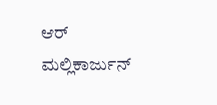ಆರ್ ಮಲ್ಲಿಕಾರ್ಜುನ್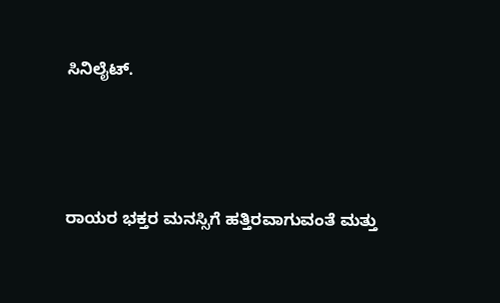ಸಿನಿಲೈಟ್.



ರಾಯರ ಭಕ್ತರ ಮನಸ್ಸಿಗೆ ಹತ್ತಿರವಾಗುವಂತೆ ಮತ್ತು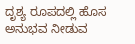ದೃಶ್ಯ ರೂಪದಲ್ಲಿ ಹೊಸ ಅನುಭವ ನೀಡುವ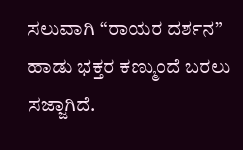ಸಲುವಾಗಿ “ರಾಯರ ದರ್ಶನ” ಹಾಡು ಭಕ್ತರ ಕಣ್ಮುಂದೆ ಬರಲು ಸಜ್ಜಾಗಿದೆ.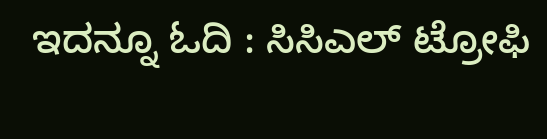ಇದನ್ನೂ ಓದಿ : ಸಿಸಿಎಲ್ ಟ್ರೋಫಿ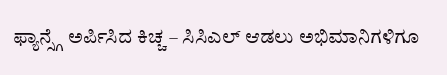ಫ್ಯಾನ್ಸ್ಗೆ ಅರ್ಪಿಸಿದ ಕಿಚ್ಚ – ಸಿಸಿಎಲ್ ಆಡಲು ಅಭಿಮಾನಿಗಳಿಗೂ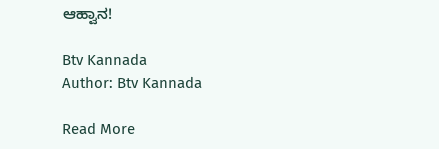ಆಹ್ವಾನ!

Btv Kannada
Author: Btv Kannada

Read More